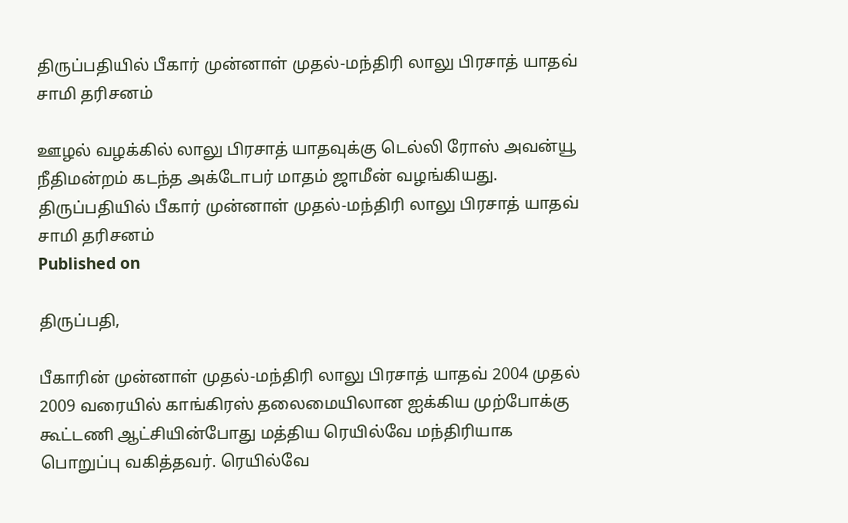திருப்பதியில் பீகார் முன்னாள் முதல்-மந்திரி லாலு பிரசாத் யாதவ் சாமி தரிசனம்

ஊழல் வழக்கில் லாலு பிரசாத் யாதவுக்கு டெல்லி ரோஸ் அவன்யூ நீதிமன்றம் கடந்த அக்டோபர் மாதம் ஜாமீன் வழங்கியது.
திருப்பதியில் பீகார் முன்னாள் முதல்-மந்திரி லாலு பிரசாத் யாதவ் சாமி தரிசனம்
Published on

திருப்பதி,

பீகாரின் முன்னாள் முதல்-மந்திரி லாலு பிரசாத் யாதவ் 2004 முதல் 2009 வரையில் காங்கிரஸ் தலைமையிலான ஐக்கிய முற்போக்கு கூட்டணி ஆட்சியின்போது மத்திய ரெயில்வே மந்திரியாக பொறுப்பு வகித்தவர். ரெயில்வே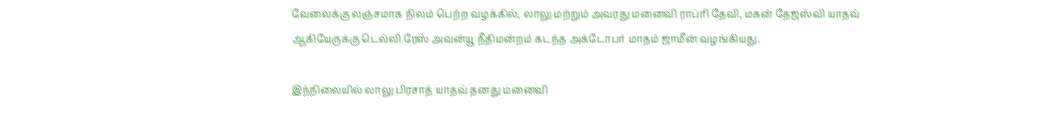வேலைக்கு லஞ்சமாக நிலம் பெற்ற வழக்கில், லாலு மற்றும் அவரது மனைவி ராப்ரி தேவி, மகன் தேஜஸ்வி யாதவ் ஆகியேருக்கு டெல்லி ரேஸ் அவன்யூ நீதிமன்றம் கடந்த அக்டோபர் மாதம் ஜாமீன் வழங்கியது.

இந்நிலையில் லாலு பிரசாத் யாதவ் தனது மனைவி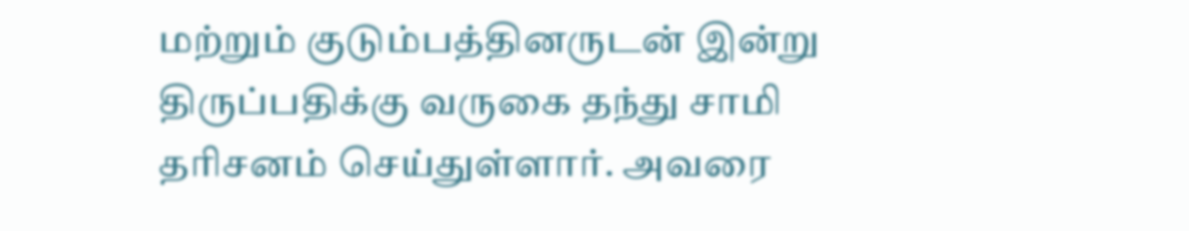மற்றும் குடும்பத்தினருடன் இன்று திருப்பதிக்கு வருகை தந்து சாமி தரிசனம் செய்துள்ளார். அவரை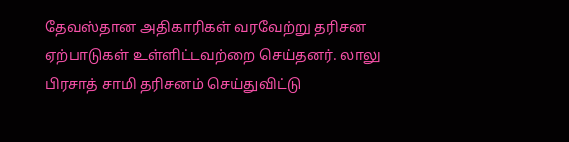தேவஸ்தான அதிகாரிகள் வரவேற்று தரிசன ஏற்பாடுகள் உள்ளிட்டவற்றை செய்தனர். லாலு பிரசாத் சாமி தரிசனம் செய்துவிட்டு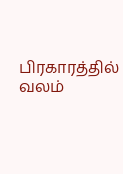பிரகாரத்தில் வலம்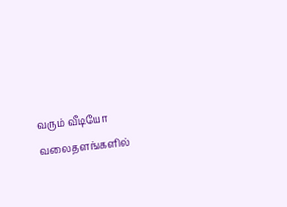வரும் வீடியோ வலைதளங்களில்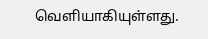வெளியாகியுள்ளது.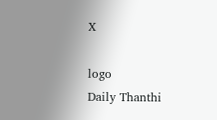X

logo
Daily Thanthi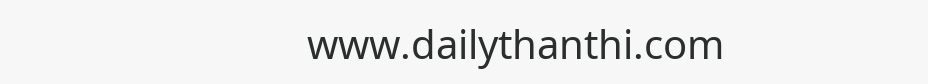www.dailythanthi.com